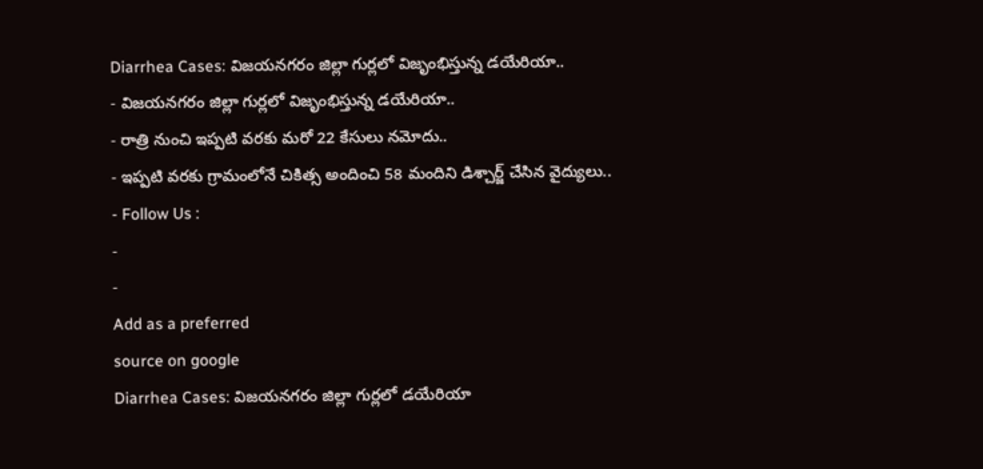Diarrhea Cases: విజయనగరం జిల్లా గుర్లలో విజృంభిస్తున్న డయేరియా..
- విజయనగరం జిల్లా గుర్లలో విజృంభిస్తున్న డయేరియా..
- రాత్రి నుంచి ఇప్పటి వరకు మరో 22 కేసులు నమోదు..
- ఇప్పటి వరకు గ్రామంలోనే చికిత్స అందించి 58 మందిని డిశ్చార్జ్ చేసిన వైద్యులు..
- Follow Us :
-
-
Add as a preferred
source on google
Diarrhea Cases: విజయనగరం జిల్లా గుర్లలో డయేరియా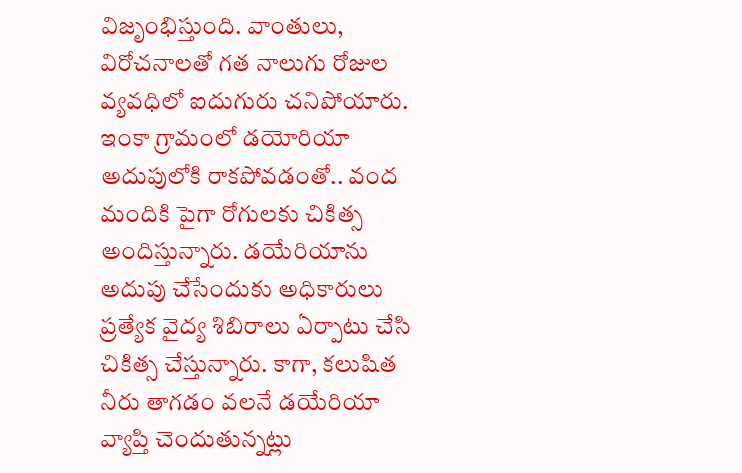విజృంభిస్తుంది. వాంతులు, విరోచనాలతో గత నాలుగు రోజుల వ్యవధిలో ఐదుగురు చనిపోయారు. ఇంకా గ్రామంలో డయోరియా అదుపులోకి రాకపోవడంతో.. వంద మందికి పైగా రోగులకు చికిత్స అందిస్తున్నారు. డయేరియాను అదుపు చేసేందుకు అధికారులు ప్రత్యేక వైద్య శిబిరాలు ఏర్పాటు చేసి చికిత్స చేస్తున్నారు. కాగా, కలుషిత నీరు తాగడం వలనే డయేరియా వ్యాప్తి చెందుతున్నట్లు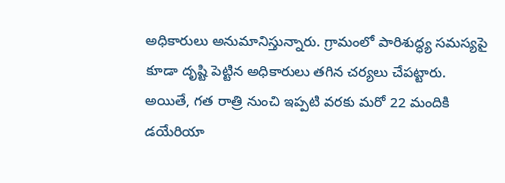అధికారులు అనుమానిస్తున్నారు. గ్రామంలో పారిశుద్ధ్య సమస్యపై కూడా దృష్టి పెట్టిన అధికారులు తగిన చర్యలు చేపట్టారు. అయితే, గత రాత్రి నుంచి ఇప్పటి వరకు మరో 22 మందికి డయేరియా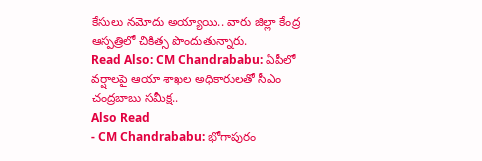కేసులు నమోదు అయ్యాయి.. వారు జిల్లా కేంద్ర ఆస్పత్రిలో చికిత్స పొందుతున్నారు.
Read Also: CM Chandrababu: ఏపీలో వర్షాలపై ఆయా శాఖల అధికారులతో సీఎం చంద్రబాబు సమీక్ష..
Also Read
- CM Chandrababu: భోగాపురం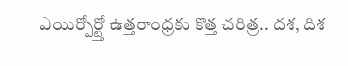ఎయిర్పోర్ట్తో ఉత్తరాంధ్రకు కొత్త చరిత్ర.. దశ, దిశ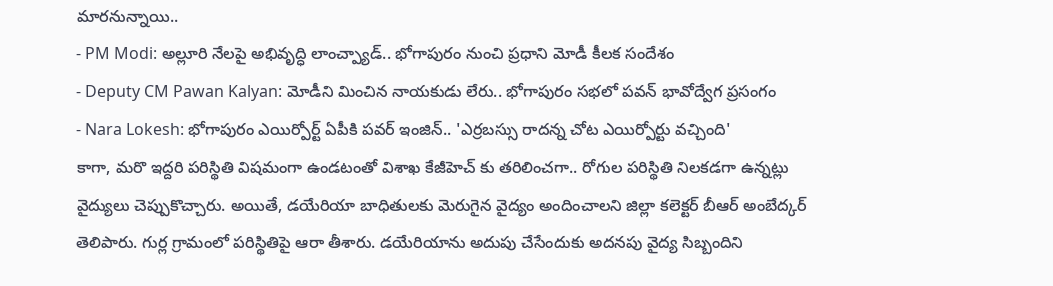మారనున్నాయి..
- PM Modi: అల్లూరి నేలపై అభివృద్ధి లాంచ్ప్యాడ్.. భోగాపురం నుంచి ప్రధాని మోడీ కీలక సందేశం
- Deputy CM Pawan Kalyan: మోడీని మించిన నాయకుడు లేరు.. భోగాపురం సభలో పవన్ భావోద్వేగ ప్రసంగం
- Nara Lokesh: భోగాపురం ఎయిర్పోర్ట్ ఏపీకి పవర్ ఇంజిన్.. 'ఎర్రబస్సు రాదన్న చోట ఎయిర్పోర్టు వచ్చింది'
కాగా, మరొ ఇద్దరి పరిస్థితి విషమంగా ఉండటంతో విశాఖ కేజీహెచ్ కు తరిలించగా.. రోగుల పరిస్థితి నిలకడగా ఉన్నట్లు వైద్యులు చెప్పుకొచ్చారు. అయితే, డయేరియా బాధితులకు మెరుగైన వైద్యం అందించాలని జిల్లా కలెక్టర్ బీఆర్ అంబేద్కర్ తెలిపారు. గుర్ల గ్రామంలో పరిస్థితిపై ఆరా తీశారు. డయేరియాను అదుపు చేసేందుకు అదనపు వైద్య సిబ్బందిని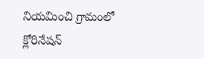నియమించి గ్రామంలో క్లోరినేషన్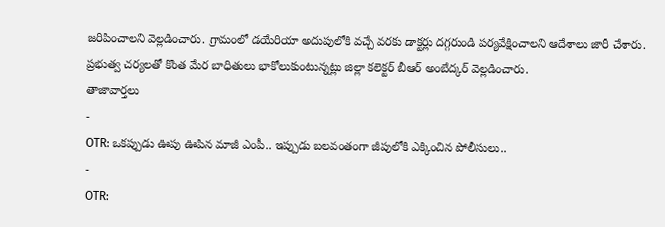జరిపించాలని వెల్లడించారు. గ్రామంలో డయేరియా అదుపులోకి వచ్చే వరకు డాక్టర్లు దగ్గరుండి పర్యవేక్షించాలని ఆదేశాలు జారీ చేశారు. ప్రభుత్వ చర్యలతో కొంత మేర బాధితులు భాకోలుకుంటున్నట్లు జిల్లా కలెక్టర్ బీఆర్ అంబేద్కర్ వెల్లడించారు.
తాజావార్తలు
-
OTR: ఒకప్పుడు ఊపు ఊపిన మాజీ ఎంపీ.. ఇప్పుడు బలవంతంగా జీపులోకి ఎక్కించిన పోలీసులు..
-
OTR: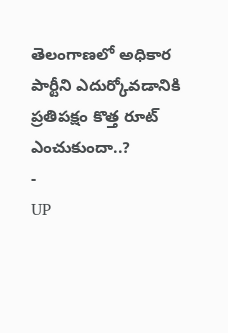తెలంగాణలో అధికార పార్టీని ఎదుర్కోవడానికి ప్రతిపక్షం కొత్త రూట్ ఎంచుకుందా..?
-
UP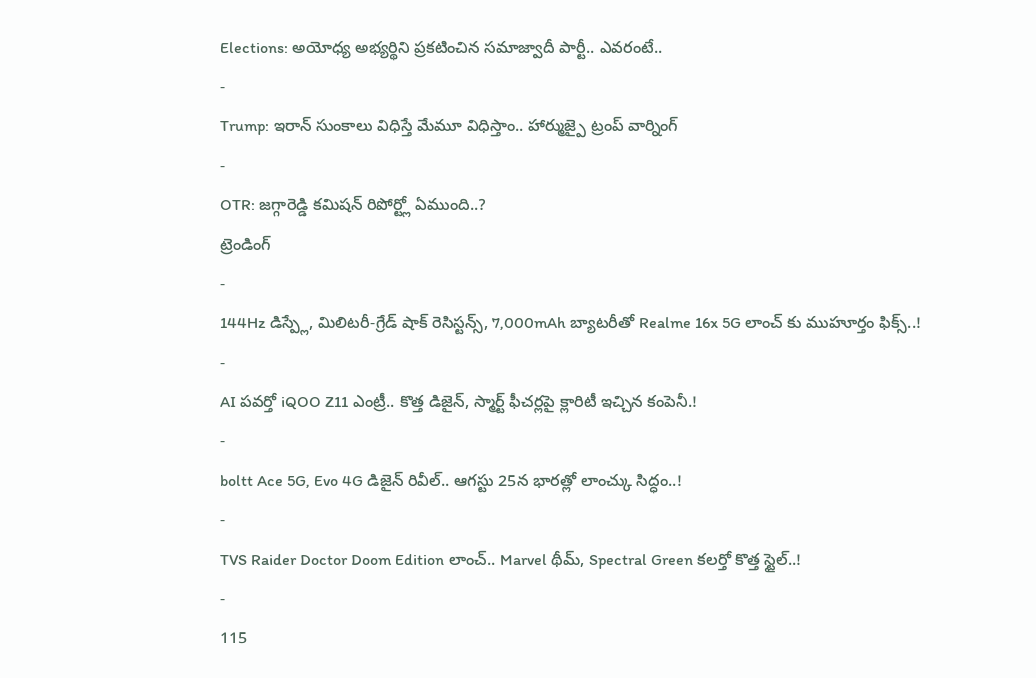Elections: అయోధ్య అభ్యర్థిని ప్రకటించిన సమాజ్వాదీ పార్టీ.. ఎవరంటే..
-
Trump: ఇరాన్ సుంకాలు విధిస్తే మేమూ విధిస్తాం.. హార్ముజ్పై ట్రంప్ వార్నింగ్
-
OTR: జగ్గారెడ్డి కమిషన్ రిపోర్ట్లో ఏముంది..?
ట్రెండింగ్
-
144Hz డిస్ప్లే, మిలిటరీ-గ్రేడ్ షాక్ రెసిస్టన్స్, 7,000mAh బ్యాటరీతో Realme 16x 5G లాంచ్ కు ముహూర్తం ఫిక్స్..!
-
AI పవర్తో iQOO Z11 ఎంట్రీ.. కొత్త డిజైన్, స్మార్ట్ ఫీచర్లపై క్లారిటీ ఇచ్చిన కంపెనీ.!
-
boltt Ace 5G, Evo 4G డిజైన్ రివీల్.. ఆగస్టు 25న భారత్లో లాంచ్కు సిద్ధం..!
-
TVS Raider Doctor Doom Edition లాంచ్.. Marvel థీమ్, Spectral Green కలర్తో కొత్త స్టైల్..!
-
115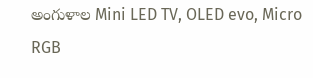అంగుళాల Mini LED TV, OLED evo, Micro RGB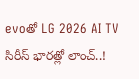evoతో LG 2026 AI TV సిరీస్ భారత్లో లాంచ్..!